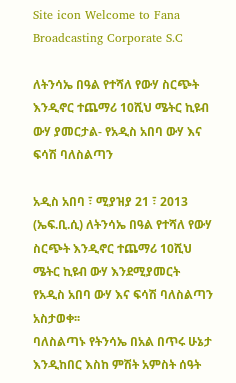Site icon Welcome to Fana Broadcasting Corporate S.C

ለትንሳኤ በዓል የተሻለ የውሃ ስርጭት እንዲኖር ተጨማሪ 10ሺህ ሜትር ኪዩብ ውሃ ያመርታል- የአዲስ አበባ ውሃ እና ፍሳሽ ባለስልጣን

አዲስ አበባ ፣ ሚያዝያ 21 ፣ 2013 (ኤፍ.ቢ.ሲ) ለትንሳኤ በዓል የተሻለ የውሃ ስርጭት እንዲኖር ተጨማሪ 10ሺህ ሜትር ኪዩብ ውሃ እንደሚያመርት የአዲስ አበባ ውሃ እና ፍሳሽ ባለስልጣን አስታወቀ፡፡
ባለስልጣኑ የትንሳኤ በአል በጥሩ ሁኔታ እንዲከበር እስከ ምሽት አምስት ሰዓት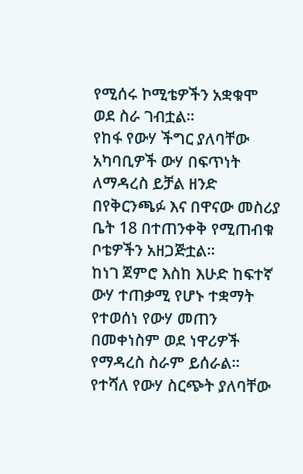የሚሰሩ ኮሚቴዎችን አቋቁሞ ወደ ስራ ገብቷል፡፡
የከፋ የውሃ ችግር ያለባቸው አካባቢዎች ውሃ በፍጥነት ለማዳረስ ይቻል ዘንድ በየቅርንጫፉ እና በዋናው መስሪያ ቤት 18 በተጠንቀቅ የሚጠብቁ ቦቴዎችን አዘጋጅቷል፡፡
ከነገ ጀምሮ እስከ እሁድ ከፍተኛ ውሃ ተጠቃሚ የሆኑ ተቋማት የተወሰነ የውሃ መጠን በመቀነስም ወደ ነዋሪዎች የማዳረስ ስራም ይሰራል፡፡
የተሻለ የውሃ ስርጭት ያለባቸው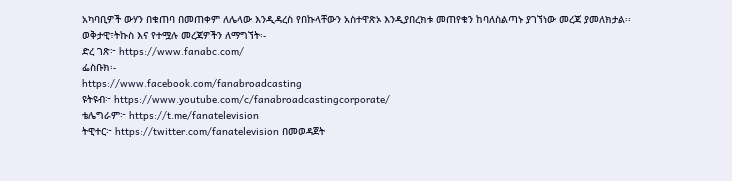አካባቢዎች ውሃን በቁጠባ በመጠቀም ለሌላው እንዲዳረስ የበኩላቸውን አስተዋጽኦ እንዲያበረክቱ መጠየቁን ከባለስልጣኑ ያገኘነው መረጃ ያመለክታል፡፡
ወቅታዊ፣ትኩስ እና የተሟሉ መረጃዎችን ለማግኘት፡-
ድረ ገጽ፦ https://www.fanabc.com/
ፌስቡክ፡-
https://www.facebook.com/fanabroadcasting
ዩትዩብ፦ https://www.youtube.com/c/fanabroadcastingcorporate/
ቴሌግራም፦ https://t.me/fanatelevision
ትዊተር፦ https://twitter.com/fanatelevision በመወዳጀት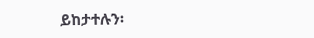ይከታተሉን፡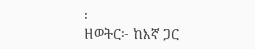፡
ዘወትር፦ ከእኛ ጋር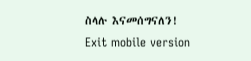ስላሉ እናመሰግናለን!
Exit mobile version